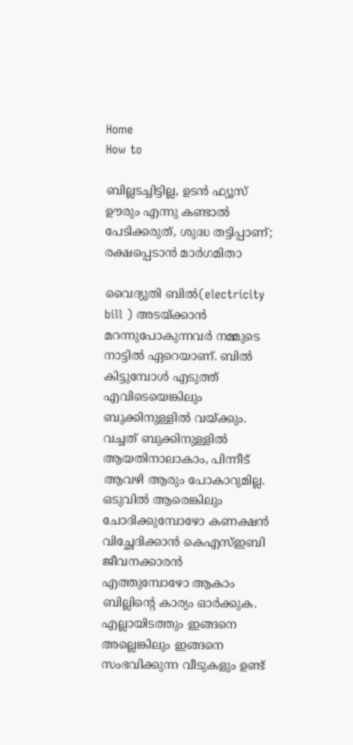Home
How to

ബില്ലടച്ചിട്ടില്ല, ഉടൻ ഫ്യൂസ് ഊരും എന്നു കണ്ടാൽ പേടിക്കരുത്, ശുദ്ധ തട്ടിപ്പാണ്; രക്ഷപ്പെടാൻ മാർഗമിതാ

വൈദ്യുതി ബിൽ(electricity bill ) അ‌ടയ്ക്കാൻ മറന്നുപോകുന്നവർ നമ്മുടെ നാട്ടിൽ ഏറെയാണ്. ബിൽ കിട്ടുമ്പോൾ എടുത്ത് എവിടെയെങ്കിലും ബുക്കിനുള്ളിൽ വയ്ക്കും. വച്ചത് ബുക്കിനുള്ളിൽ ആയതിനാലാകാം, പിന്നീട് ആവഴി ആരും പോകാറുമില്ല. ഒടുവിൽ ആരെങ്കിലും ചോദിക്കുമ്പോഴോ കണക്ഷൻ വിച്ഛേദിക്കാൻ കെഎസ്ഇബി ജീവനക്കാരൻ എത്തുമ്പോഴോ ആകാം ബില്ലിന്റെ കാര്യം ഓർക്കുക. എല്ലായിടത്തും ഇങ്ങനെ അ‌ല്ലെങ്കിലും ഇങ്ങനെ സംഭവിക്കുന്ന വീടുകളും ഉണ്ട്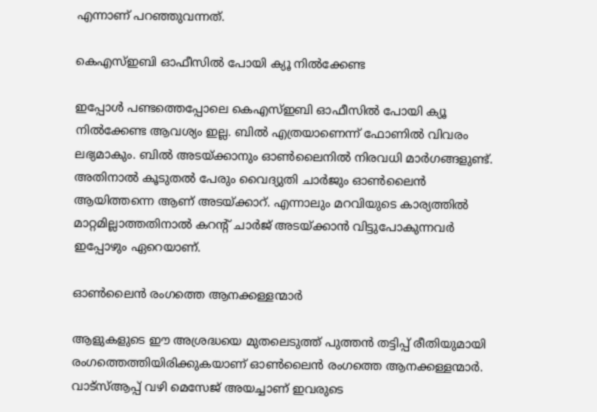എന്നാണ് പറഞ്ഞുവന്നത്.

കെഎസ്ഇബി ഓഫീസിൽ പോയി ക്യൂ നിൽക്കേണ്ട

ഇപ്പോൾ പണ്ടത്തെപ്പോലെ കെഎസ്ഇബി ഓഫീസിൽ പോയി ക്യൂ നിൽക്കേണ്ട ആവശ്യം ഇല്ല. ബിൽ എത്രയാണെന്ന് ഫോണിൽ വിവരം ലഭ്യമാകും. ബിൽ അ‌ടയ്ക്കാനും ഓൺലൈനിൽ നിരവധി മാർഗങ്ങളുണ്ട്. അ‌തിനാൽ കൂടുതൽ പേരും വൈദ്യുതി ചാർജും ഓൺലൈൻ ആയിത്തന്നെ ആണ് അ‌ടയ്ക്കാറ്. എന്നാലും മറവിയുടെ കാര്യത്തിൽ മാറ്റമില്ലാത്തതിനാൽ കറന്റ് ചാർജ് അ‌ടയ്ക്കാൻ വിട്ടുപോകുന്നവർ ഇപ്പോഴും ഏറെയാണ്.

ഓൺലൈൻ രംഗത്തെ ആനക്കള്ളന്മാർ

ആളുകളുടെ ഈ അ‌ശ്രദ്ധയെ മുതലെടുത്ത് പുത്തൻ തട്ടിപ്പ് രീതിയുമായി രംഗത്തെത്തിയിരിക്കുകയാണ് ഓൺലൈൻ രംഗത്തെ ആനക്കള്ളന്മാർ. വാട്സ്ആപ്പ് വഴി മെസേജ് അ‌യച്ചാണ് ഇവരുടെ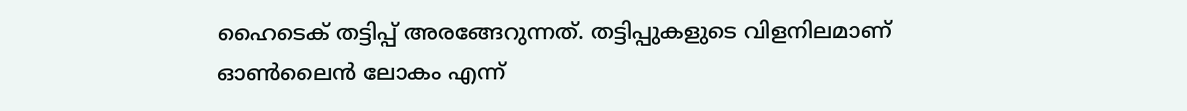ഹൈടെക് തട്ടിപ്പ് അ‌രങ്ങേറുന്നത്. തട്ടിപ്പുകളുടെ വിളനിലമാണ് ഓൺലൈൻ ലോകം എന്ന്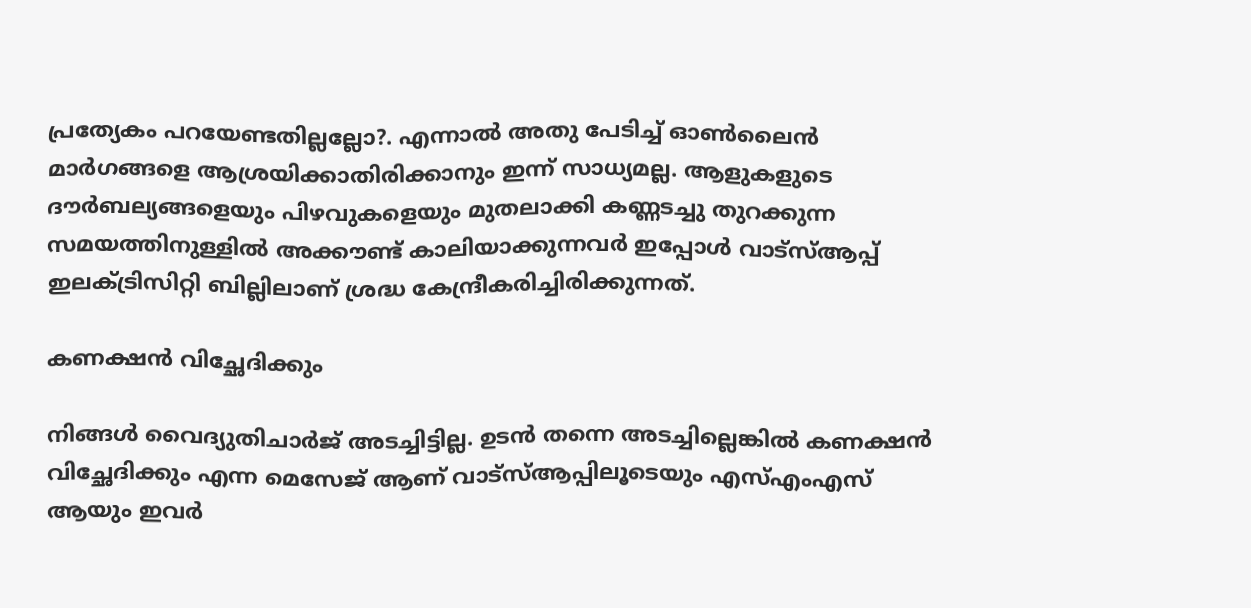പ്രത്യേകം പറയേണ്ടതില്ലല്ലോ?. എന്നാൽ അ‌തു പേടിച്ച് ഓൺലൈൻ മാർഗങ്ങളെ ആശ്രയിക്കാതിരിക്കാനും ഇന്ന് സാധ്യമല്ല. ആളുകളുടെ ദൗർബല്യങ്ങളെയും പിഴവുകളെയും മുതലാക്കി കണ്ണടച്ചു തുറക്കുന്ന സമയത്തിനുള്ളിൽ അ‌ക്കൗണ്ട് കാലിയാക്കുന്നവർ ഇപ്പോൾ വാട്സ്ആപ്പ് ഇലക്ട്രിസിറ്റി ബില്ലിലാണ് ശ്രദ്ധ കേന്ദ്രീകരിച്ചിരിക്കുന്നത്.

കണക്ഷൻ വിച്ഛേദിക്കും

നിങ്ങൾ വൈദ്യുതിചാർജ് അ‌ടച്ചിട്ടില്ല. ഉടൻ തന്നെ അ‌ടച്ചില്ലെങ്കിൽ കണക്ഷൻ വിച്ഛേദിക്കും എന്ന മെസേജ് ആണ് വാട്സ്ആപ്പിലൂടെയും എസ്എംഎസ് ആയും ഇവർ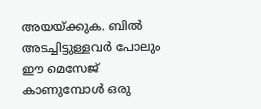അ‌യയ്ക്കുക. ബിൽ അ‌ടച്ചിട്ടുള്ളവർ പോലും ഈ മെസേജ് കാണുമ്പോൾ ഒരു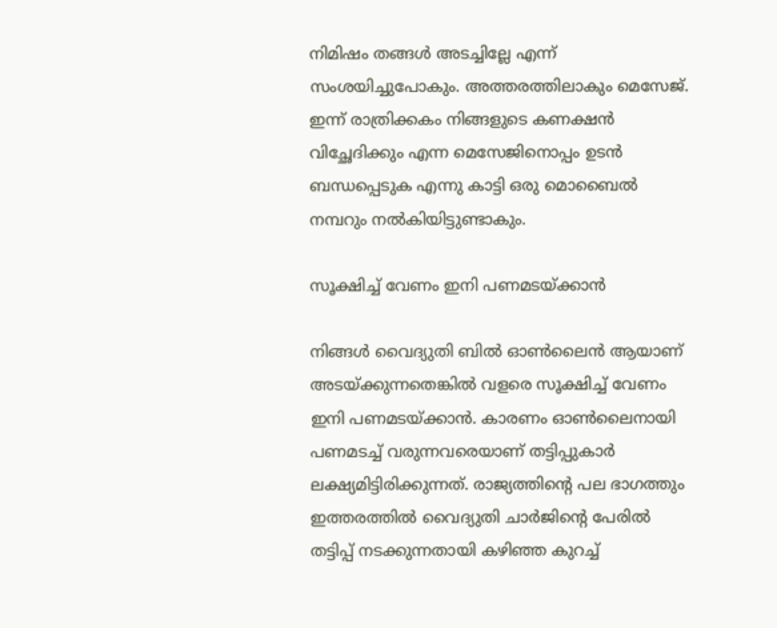നിമിഷം തങ്ങൾ അ‌ടച്ചില്ലേ എന്ന് സംശയിച്ചുപോകും. അ‌ത്തരത്തിലാകും മെസേജ്. ഇന്ന് രാത്രിക്കകം നിങ്ങളുടെ കണക്ഷൻ വിച്ഛേദിക്കും എന്ന മെസേജിനൊപ്പം ഉടൻ ബന്ധപ്പെടുക എന്നു കാട്ടി ഒരു മൊബൈൽ നമ്പറും നൽകിയിട്ടുണ്ടാകും.

സൂക്ഷിച്ച് വേണം ഇനി പണമടയ്ക്കാൻ

നിങ്ങൾ വൈദ്യുതി ബിൽ ഓൺലൈൻ ആയാണ് അ‌ടയ്ക്കുന്നതെങ്കിൽ വളരെ സൂക്ഷിച്ച് വേണം ഇനി പണമടയ്ക്കാൻ. കാരണം ഓൺലൈനായി പണമടച്ച് വരുന്നവരെയാണ് തട്ടിപ്പുകാർ ലക്ഷ്യമിട്ടിരിക്കുന്നത്. രാജ്യത്തിന്റെ പല ഭാഗത്തും ഇത്തരത്തിൽ വൈദ്യുതി ചാർജിന്റെ പേരിൽ തട്ടിപ്പ് നടക്കുന്നതായി കഴിഞ്ഞ കുറച്ച്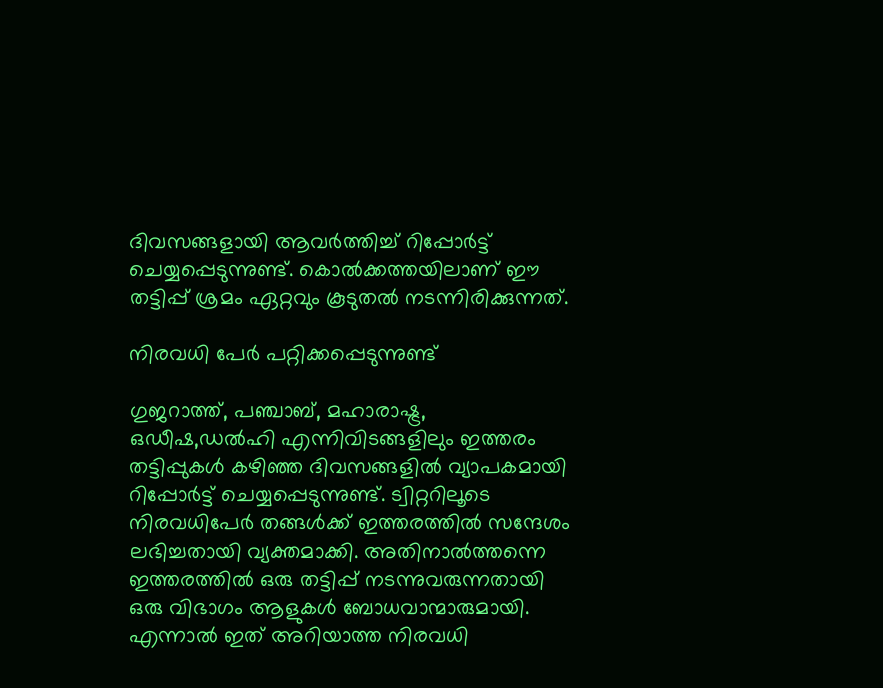ദിവസങ്ങളായി ആവർത്തിച്ച് റിപ്പോർട്ട് ചെയ്യപ്പെടുന്നുണ്ട്. കൊൽക്കത്തയിലാണ് ഈ തട്ടിപ്പ് ശ്രമം ഏറ്റവും കൂടുതൽ നടന്നിരിക്കുന്നത്.

നിരവധി പേർ പറ്റിക്കപ്പെടുന്നുണ്ട്

ഗുജറാത്ത്, പഞ്ചാബ്, മഹാരാഷ്ട്ര, ഒഡീഷ,ഡൽഹി എന്നിവിടങ്ങളിലും ഇത്തരം തട്ടിപ്പുകൾ കഴിഞ്ഞ ദിവസങ്ങളിൽ വ്യാപകമായി റിപ്പോർട്ട് ചെയ്യപ്പെടുന്നുണ്ട്. ട്വിറ്ററിലൂടെ നിരവധിപേർ തങ്ങൾക്ക് ഇത്തരത്തിൽ സന്ദേശം ലഭിച്ചതായി വ്യക്തമാക്കി. അ‌തിനാൽത്തന്നെ ഇത്തരത്തിൽ ഒരു തട്ടിപ്പ് നടന്നുവരുന്നതായി ഒരു വിഭാഗം ആളുകൾ ബോധവാന്മാരുമായി. എന്നാൽ ഇത് അ‌റിയാത്ത നിരവധി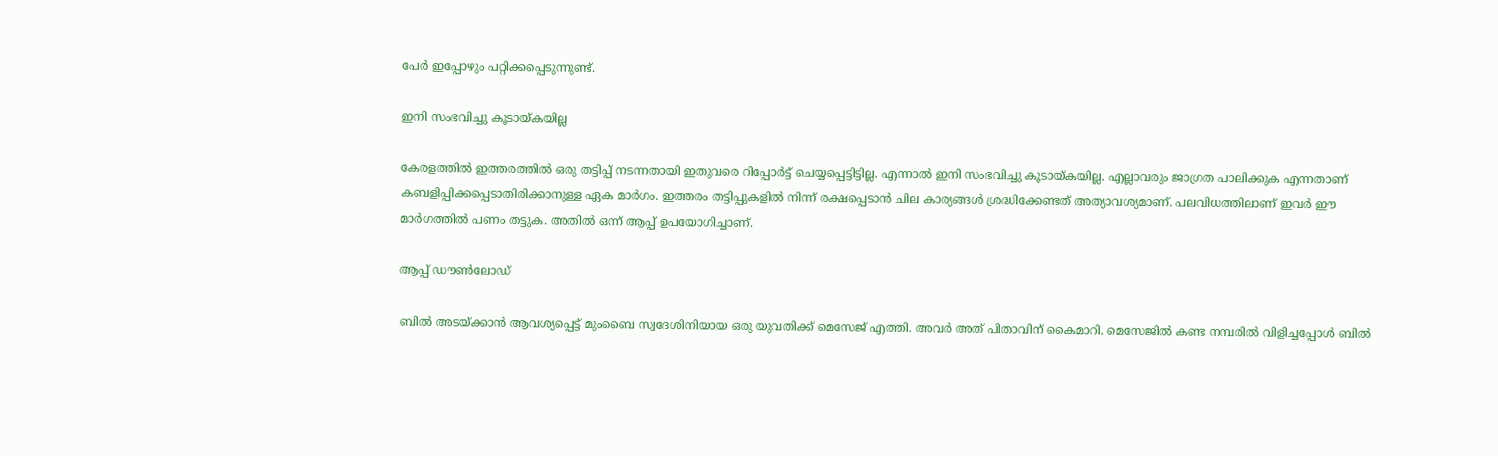പേർ ഇപ്പോഴും പറ്റിക്കപ്പെടുന്നുണ്ട്.

ഇനി സംഭവിച്ചു കൂടായ്കയില്ല

കേരളത്തിൽ ഇത്തരത്തിൽ ഒരു തട്ടിപ്പ് നടന്നതായി ഇതുവരെ റിപ്പോർട്ട് ചെയ്യപ്പെട്ടിട്ടില്ല. എന്നാൽ ഇനി സംഭവിച്ചു കൂടായ്കയില്ല. എല്ലാവരും ജാഗ്രത പാലിക്കുക എന്നതാണ് കബളിപ്പിക്കപ്പെടാതിരിക്കാനുള്ള ഏക മാർഗം. ഇത്തരം തട്ടിപ്പുകളിൽ നിന്ന് രക്ഷപ്പെടാൻ ചില കാര്യങ്ങൾ ശ്രദ്ധിക്കേണ്ടത് അ‌ത്യാവശ്യമാണ്. പലവിധത്തിലാണ് ഇവർ ഈ മാർഗത്തിൽ പണം തട്ടുക. അ‌തിൽ ഒന്ന് ആപ്പ് ഉപയോഗിച്ചാണ്.

ആപ്പ് ഡൗൺലോഡ്

ബിൽ അ‌ടയ്ക്കാൻ ആവശ്യപ്പെട്ട് മുംബൈ സ്വദേശിനിയായ ഒരു യുവതിക്ക് മെസേജ് എത്തി. അ‌വർ അ‌ത് പിതാവിന് കൈമാറി. മെസേജിൽ കണ്ട നമ്പരിൽ വിളിച്ചപ്പോൾ ബിൽ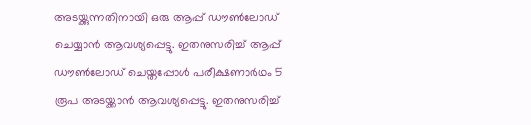അ‌ടയ്ക്കുന്നതിനായി ഒരു ആപ്പ് ഡൗൺലോഡ് ചെയ്യാൻ ആവശ്യപ്പെട്ടു. ഇതനുസരിച്ച് ആപ്പ് ഡൗൺലോഡ് ചെയ്തപ്പോൾ പരീക്ഷണാർഥം 5 രൂപ അ‌ടയ്ക്കാൻ ആവശ്യപ്പെട്ടു. ഇതനുസരിച്ച്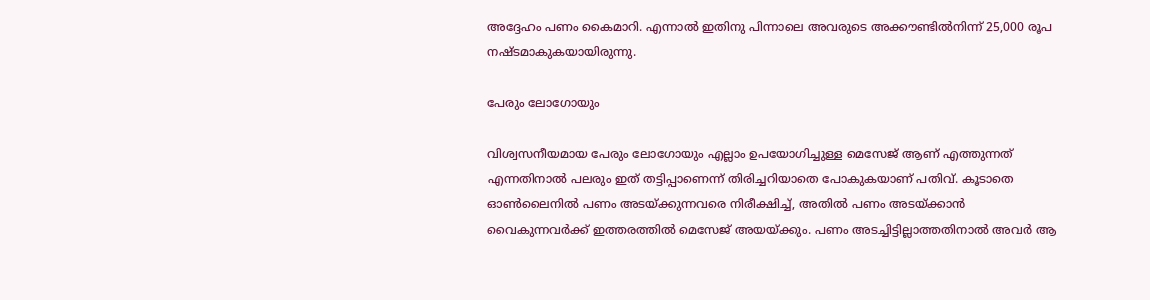അ‌ദ്ദേഹം പണം കൈമാറി. എന്നാൽ ഇതിനു പിന്നാലെ അ‌വരുടെ അ‌ക്കൗണ്ടിൽനിന്ന് 25,000 രൂപ നഷ്ടമാകുകയായിരുന്നു.

പേരും ലോഗോയും

വിശ്വസനീയമായ പേരും ലോഗോയും എല്ലാം ഉപയോഗിച്ചുള്ള മെസേജ് ആണ് എത്തുന്നത് എന്നതിനാൽ പലരും ഇത് തട്ടിപ്പാണെന്ന് തിരിച്ചറിയാതെ പോകുകയാണ് പതിവ്. കൂടാതെ ഓൺലൈനിൽ പണം അ‌ടയ്ക്കുന്നവരെ നിരീക്ഷിച്ച്, അ‌തിൽ പണം അ‌ടയ്ക്കാൻ വൈകുന്നവർക്ക് ഇത്തരത്തിൽ മെസേജ് അ‌യയ്ക്കും. പണം അ‌ടച്ചിട്ടില്ലാത്തതിനാൽ അ‌വർ ആ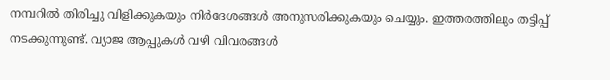നമ്പറിൽ തിരിച്ചു വിളിക്കുകയും നിർദേശങ്ങൾ അ‌നുസരിക്കുകയും ചെയ്യും. ഇത്തരത്തിലും തട്ടിപ്പ് നടക്കുന്നുണ്ട്. വ്യാജ ആപ്പുകൾ വഴി വിവരങ്ങൾ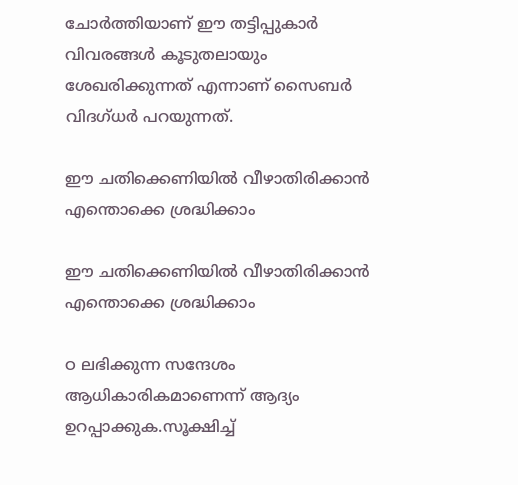ചോർത്തിയാണ് ഈ തട്ടിപ്പുകാർ വിവരങ്ങൾ കൂടുതലായും ശേഖരിക്കുന്നത് എന്നാണ് സൈബർ വിദഗ്ധർ പറയുന്നത്.

ഈ ചതിക്കെണിയിൽ വീഴാതിരിക്കാൻ എന്തൊക്കെ ശ്രദ്ധിക്കാം

ഈ ചതിക്കെണിയിൽ വീഴാതിരിക്കാൻ എന്തൊക്കെ ശ്രദ്ധിക്കാം

ഠ ലഭിക്കുന്ന സന്ദേശം ആധികാരികമാണെന്ന് ആദ്യം ഉറപ്പാക്കുക.സൂക്ഷിച്ച്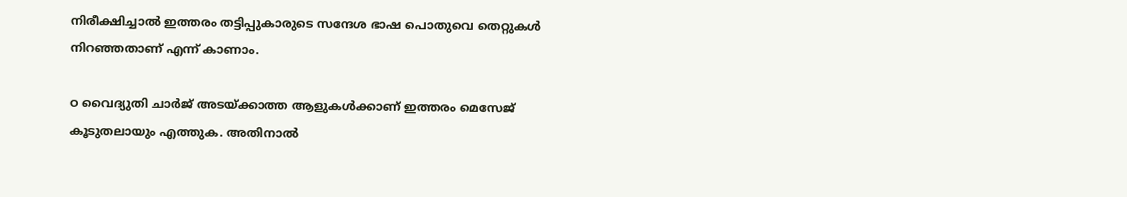നിരീക്ഷിച്ചാൽ ഇത്തരം തട്ടിപ്പുകാരുടെ സന്ദേശ ഭാഷ പൊതുവെ തെറ്റുകൾ നിറഞ്ഞതാണ് എന്ന് കാണാം.

ഠ വൈദ്യുതി ചാർജ് അ‌ടയ്ക്കാത്ത ആളുകൾക്കാണ് ഇത്തരം മെസേജ് കൂടുതലായും എത്തുക. അ‌തിനാൽ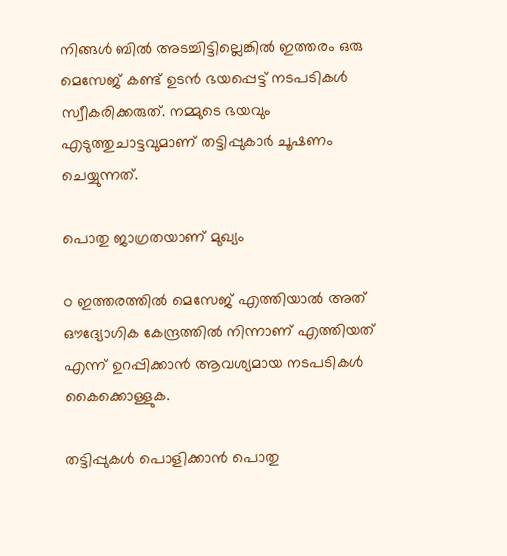നിങ്ങൾ ബിൽ അ‌ടച്ചിട്ടില്ലെങ്കിൽ ഇത്തരം ഒരു മെസേജ് കണ്ട് ഉടൻ ഭയപ്പെട്ട് നടപടികൾ സ്വീകരിക്കരുത്. നമ്മുടെ ഭയവും എടുത്തുചാട്ടവുമാണ് തട്ടിപ്പുകാർ ചൂഷണം ചെയ്യുന്നത്.

പൊതു ജാഗ്രതയാണ് മുഖ്യം

ഠ ഇത്തരത്തിൽ മെസേജ് എത്തിയാൽ അ‌ത് ഔദ്യോഗിക കേന്ദ്രത്തിൽ നിന്നാണ് എത്തിയത് എന്ന് ഉറപ്പിക്കാൻ ആവശ്യമായ നടപടികൾ കൈക്കൊള്ളുക.

തട്ടിപ്പുകൾ പൊളിക്കാൻ പൊതു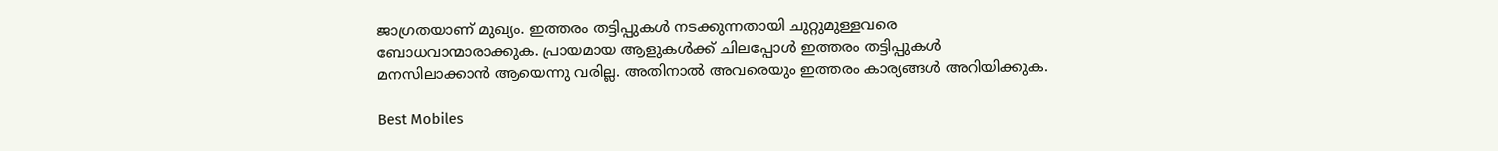ജാഗ്രതയാണ് മുഖ്യം. ഇത്തരം തട്ടിപ്പുകൾ നടക്കുന്നതായി ചുറ്റുമുള്ളവരെ ബോധവാന്മാരാക്കുക. പ്രായമായ ആളുകൾക്ക് ചിലപ്പോൾ ഇത്തരം തട്ടിപ്പുകൾ മനസിലാക്കാൻ ആയെന്നു വരില്ല. അ‌തിനാൽ അ‌വരെയും ഇത്തരം കാര്യങ്ങൾ അ‌റിയിക്കുക.

Best Mobiles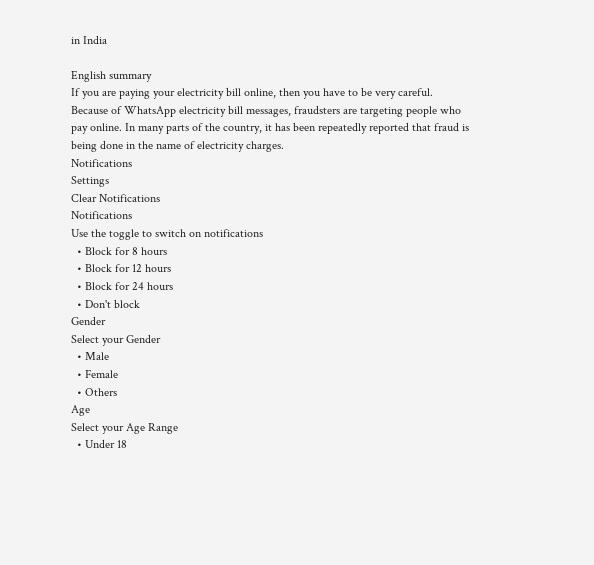in India

English summary
If you are paying your electricity bill online, then you have to be very careful. Because of WhatsApp electricity bill messages, fraudsters are targeting people who pay online. In many parts of the country, it has been repeatedly reported that fraud is being done in the name of electricity charges.
Notifications
Settings
Clear Notifications
Notifications
Use the toggle to switch on notifications
  • Block for 8 hours
  • Block for 12 hours
  • Block for 24 hours
  • Don't block
Gender
Select your Gender
  • Male
  • Female
  • Others
Age
Select your Age Range
  • Under 18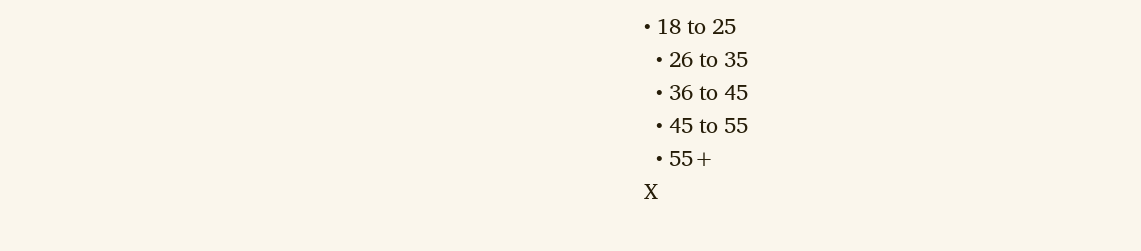• 18 to 25
  • 26 to 35
  • 36 to 45
  • 45 to 55
  • 55+
X